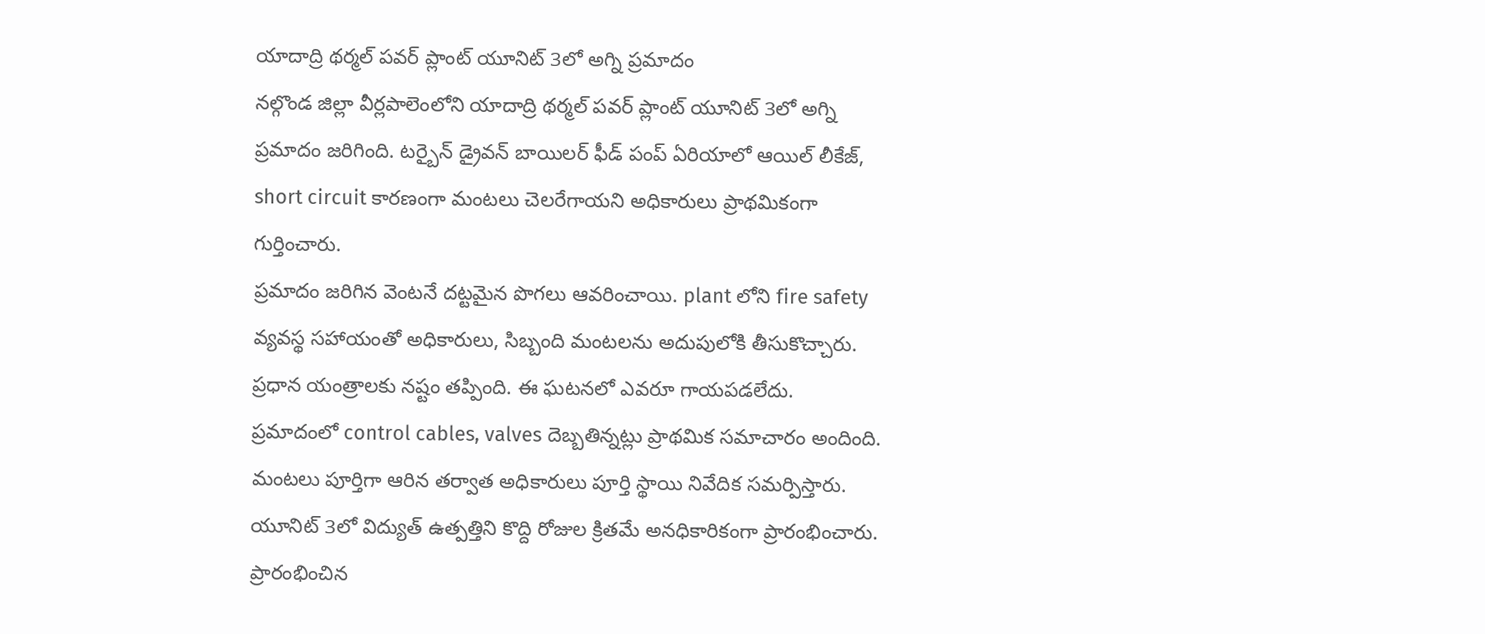యాదాద్రి థర్మల్ పవర్ ప్లాంట్ యూనిట్ 3లో అగ్ని ప్రమాదం
నల్గొండ జిల్లా వీర్లపాలెంలోని యాదాద్రి థర్మల్ పవర్ ప్లాంట్ యూనిట్ 3లో అగ్ని ప్రమాదం జరిగింది. టర్బైన్ డ్రైవన్ బాయిలర్ ఫీడ్ పంప్ ఏరియాలో ఆయిల్ లీకేజ్, short circuit కారణంగా మంటలు చెలరేగాయని అధికారులు ప్రాథమికంగా గుర్తించారు.
ప్రమాదం జరిగిన వెంటనే దట్టమైన పొగలు ఆవరించాయి. plant లోని fire safety వ్యవస్థ సహాయంతో అధికారులు, సిబ్బంది మంటలను అదుపులోకి తీసుకొచ్చారు. ప్రధాన యంత్రాలకు నష్టం తప్పింది. ఈ ఘటనలో ఎవరూ గాయపడలేదు.
ప్రమాదంలో control cables, valves దెబ్బతిన్నట్లు ప్రాథమిక సమాచారం అందింది. మంటలు పూర్తిగా ఆరిన తర్వాత అధికారులు పూర్తి స్థాయి నివేదిక సమర్పిస్తారు.
యూనిట్ 3లో విద్యుత్ ఉత్పత్తిని కొద్ది రోజుల క్రితమే అనధికారికంగా ప్రారంభించారు. ప్రారంభించిన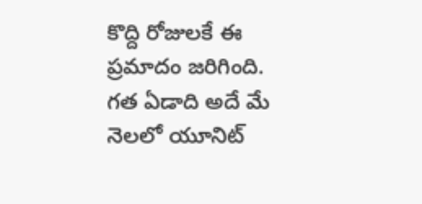కొద్ది రోజులకే ఈ ప్రమాదం జరిగింది. గత ఏడాది అదే మే నెలలో యూనిట్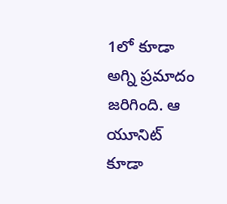1లో కూడా అగ్ని ప్రమాదం జరిగింది. ఆ యూనిట్ కూడా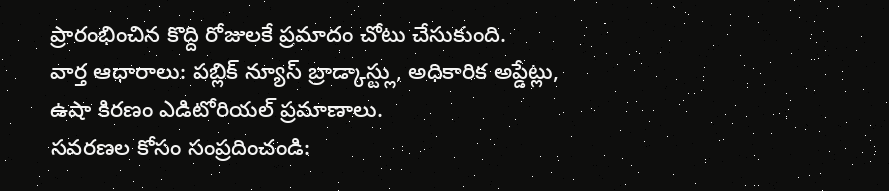ప్రారంభించిన కొద్ది రోజులకే ప్రమాదం చోటు చేసుకుంది.
వార్త ఆధారాలు: పబ్లిక్ న్యూస్ బ్రాడ్కాస్ట్లు, అధికారిక అప్డేట్లు, ఉషా కిరణం ఎడిటోరియల్ ప్రమాణాలు.
సవరణల కోసం సంప్రదించండి: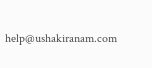help@ushakiranam.com